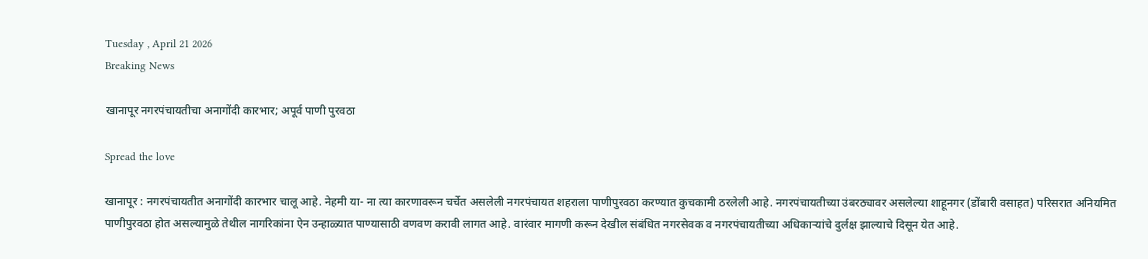Tuesday , April 21 2026
Breaking News

खानापूर नगरपंचायतीचा अनागोंदी कारभार; अपूर्व पाणी पुरवठा

Spread the love

खानापूर : नगरपंचायतीत अनागोंदी कारभार चालू आहे. नेहमी या- ना त्या कारणावरून चर्चेत असलेली नगरपंचायत शहराला पाणीपुरवठा करण्यात कुचकामी ठरलेली आहे. नगरपंचायतीच्या उंबरठ्यावर असलेल्या शाहूनगर (डोंबारी वसाहत) परिसरात अनियमित पाणीपुरवठा होत असल्यामुळे तेथील नागरिकांना ऐन उन्हाळ्यात पाण्यासाठी वणवण करावी लागत आहे. वारंवार मागणी करून देखील संबंधित नगरसेवक व नगरपंचायतीच्या अधिकाऱ्यांचे दुर्लक्ष झाल्याचे दिसून येत आहे.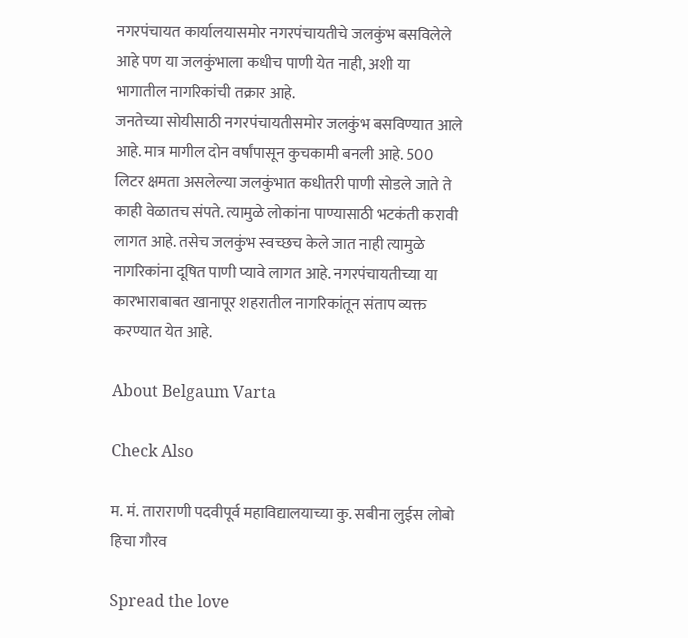नगरपंचायत कार्यालयासमोर नगरपंचायतीचे जलकुंभ बसविलेले आहे पण या जलकुंभाला कधीच पाणी येत नाही, अशी या भागातील नागरिकांची तक्रार आहे.
जनतेच्या सोयीसाठी नगरपंचायतीसमोर जलकुंभ बसविण्यात आले आहे. मात्र मागील दोन वर्षांपासून कुचकामी बनली आहे. 500 लिटर क्षमता असलेल्या जलकुंभात कधीतरी पाणी सोडले जाते ते काही वेळातच संपते. त्यामुळे लोकांना पाण्यासाठी भटकंती करावी लागत आहे. तसेच जलकुंभ स्वच्छच केले जात नाही त्यामुळे नागरिकांना दूषित पाणी प्यावे लागत आहे. नगरपंचायतीच्या या कारभाराबाबत खानापूर शहरातील नागरिकांतून संताप व्यक्त करण्यात येत आहे.

About Belgaum Varta

Check Also

म. मं. ताराराणी पदवीपूर्व महाविद्यालयाच्या कु. सबीना लुईस लोबो हिचा गौरव

Spread the love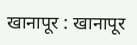खानापूर : खानापूर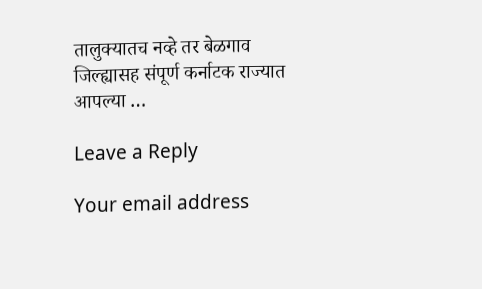तालुक्यातच नव्हे तर बेळगाव जिल्ह्यासह संपूर्ण कर्नाटक राज्यात आपल्या …

Leave a Reply

Your email address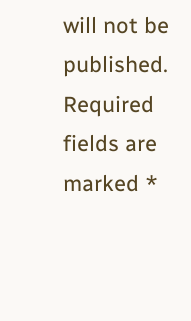will not be published. Required fields are marked *